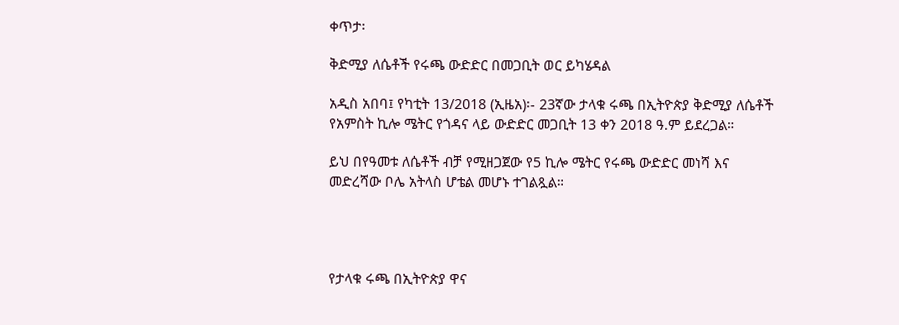ቀጥታ፡

ቅድሚያ ለሴቶች የሩጫ ውድድር በመጋቢት ወር ይካሄዳል

አዲስ አበባ፤ የካቲት 13/2018 (ኢዜአ)፡- 23ኛው ታላቁ ሩጫ በኢትዮጵያ ቅድሚያ ለሴቶች የአምስት ኪሎ ሜትር የጎዳና ላይ ውድድር መጋቢት 13 ቀን 2018 ዓ.ም ይደረጋል።

ይህ በየዓመቱ ለሴቶች ብቻ የሚዘጋጀው የ5 ኪሎ ሜትር የሩጫ ውድድር መነሻ እና መድረሻው ቦሌ አትላስ ሆቴል መሆኑ ተገልጿል።




የታላቁ ሩጫ በኢትዮጵያ ዋና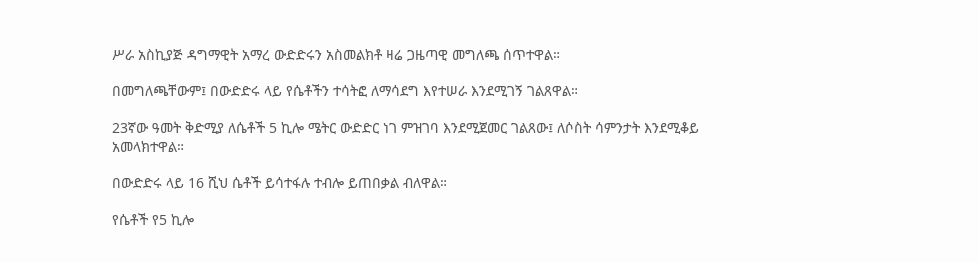ሥራ አስኪያጅ ዳግማዊት አማረ ውድድሩን አስመልክቶ ዛሬ ጋዜጣዊ መግለጫ ሰጥተዋል።

በመግለጫቸውም፤ በውድድሩ ላይ የሴቶችን ተሳትፎ ለማሳደግ እየተሠራ እንደሚገኝ ገልጸዋል።

23ኛው ዓመት ቅድሚያ ለሴቶች 5 ኪሎ ሜትር ውድድር ነገ ምዝገባ እንደሚጀመር ገልጸው፤ ለሶስት ሳምንታት እንደሚቆይ አመላክተዋል።

በውድድሩ ላይ 16 ሺህ ሴቶች ይሳተፋሉ ተብሎ ይጠበቃል ብለዋል።

የሴቶች የ5 ኪሎ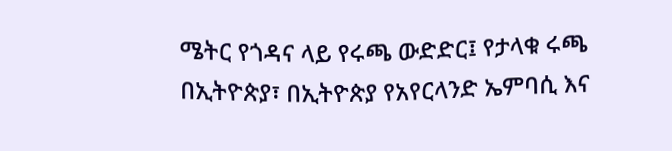ሜትር የጎዳና ላይ የሩጫ ውድድር፤ የታላቁ ሩጫ በኢትዮጵያ፣ በኢትዮጵያ የአየርላንድ ኤምባሲ እና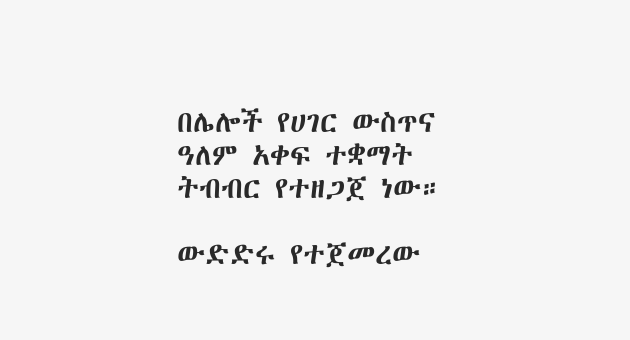በሌሎች የሀገር ውስጥና ዓለም አቀፍ ተቋማት ትብብር የተዘጋጀ ነው።

ውድድሩ የተጀመረው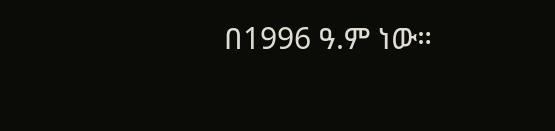በ1996 ዓ.ም ነው።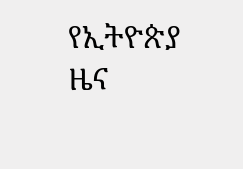የኢትዮጵያ ዜና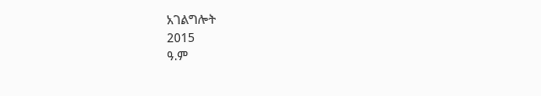አገልግሎት
2015
ዓ.ም